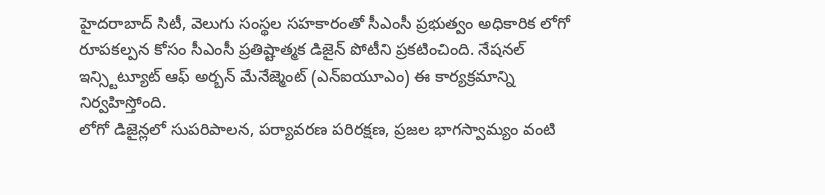హైదరాబాద్ సిటీ, వెలుగు సంస్థల సహకారంతో సీఎంసీ ప్రభుత్వం అధికారిక లోగో రూపకల్పన కోసం సీఎంసీ ప్రతిష్టాత్మక డిజైన్ పోటీని ప్రకటించింది. నేషనల్ ఇన్స్టిట్యూట్ ఆఫ్ అర్బన్ మేనేజ్మెంట్ (ఎన్ఐయూఎం) ఈ కార్యక్రమాన్ని నిర్వహిస్తోంది.
లోగో డిజైన్లలో సుపరిపాలన, పర్యావరణ పరిరక్షణ, ప్రజల భాగస్వామ్యం వంటి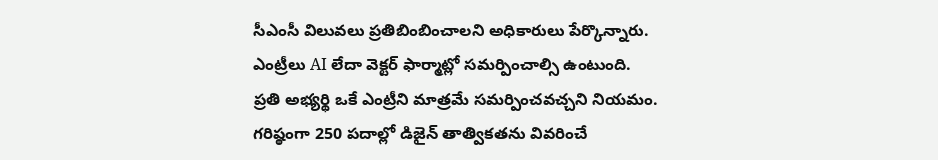సీఎంసీ విలువలు ప్రతిబింబించాలని అధికారులు పేర్కొన్నారు. ఎంట్రీలు AI లేదా వెక్టర్ ఫార్మాట్లో సమర్పించాల్సి ఉంటుంది. ప్రతి అభ్యర్థి ఒకే ఎంట్రీని మాత్రమే సమర్పించవచ్చని నియమం.
గరిష్ఠంగా 250 పదాల్లో డిజైన్ తాత్వికతను వివరించే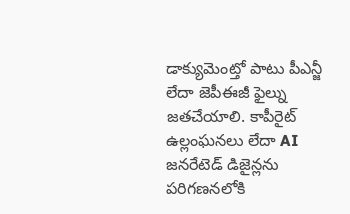డాక్యుమెంట్తో పాటు పీఎన్జీ లేదా జెపీఈజీ ఫైల్ను జతచేయాలి. కాపీరైట్ ఉల్లంఘనలు లేదా AI జనరేటెడ్ డిజైన్లను పరిగణనలోకి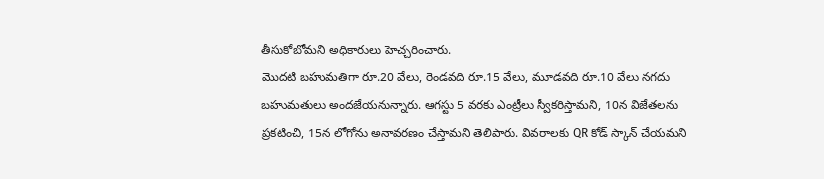తీసుకోబోమని అధికారులు హెచ్చరించారు.
మొదటి బహుమతిగా రూ.20 వేలు, రెండవది రూ.15 వేలు, మూడవది రూ.10 వేలు నగదు బహుమతులు అందజేయనున్నారు. ఆగస్టు 5 వరకు ఎంట్రీలు స్వీకరిస్తామని, 10న విజేతలను ప్రకటించి, 15న లోగోను అనావరణం చేస్తామని తెలిపారు. వివరాలకు QR కోడ్ స్కాన్ చేయమని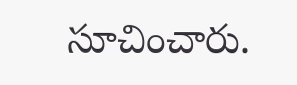సూచించారు.